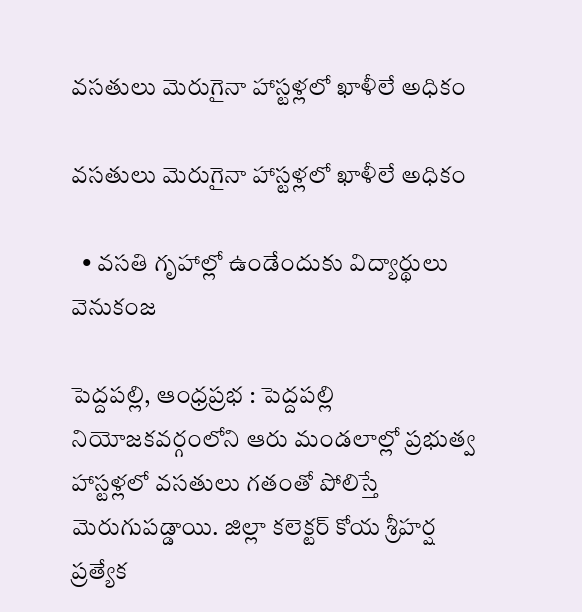వసతులు మెరుగైనా హాస్టళ్లలో ఖాళీలే అధికం

వసతులు మెరుగైనా హాస్టళ్లలో ఖాళీలే అధికం

  • వసతి గృహాల్లో ఉండేందుకు విద్యార్థులు వెనుకంజ

పెద్దపల్లి, ఆంధ్రప్రభ : పెద్దపల్లి నియోజకవర్గంలోని ఆరు మండలాల్లో ప్రభుత్వ హాస్టళ్లలో వసతులు గతంతో పోలిస్తే మెరుగుపడ్డాయి. జిల్లా కలెక్టర్ కోయ శ్రీహర్ష ప్రత్యేక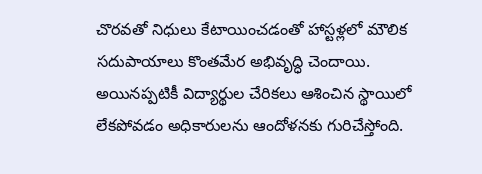చొరవతో నిధులు కేటాయించడంతో హాస్టళ్లలో మౌలిక సదుపాయాలు కొంతమేర అభివృద్ధి చెందాయి. అయినప్పటికీ విద్యార్థుల చేరికలు ఆశించిన స్థాయిలో లేకపోవడం అధికారులను ఆందోళనకు గురిచేస్తోంది.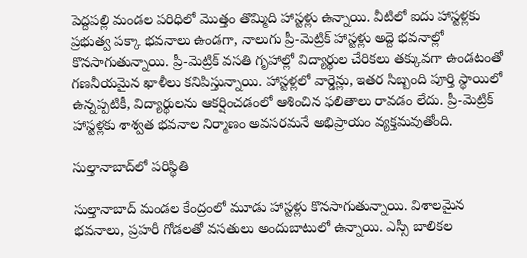పెద్దపల్లి మండల పరిధిలో మొత్తం తొమ్మిది హాస్టళ్లు ఉన్నాయి. వీటిలో ఐదు హాస్టళ్లకు ప్రభుత్వ పక్కా భవనాలు ఉండగా, నాలుగు ప్రీ-మెట్రిక్ హాస్టళ్లు అద్దె భవనాల్లో కొనసాగుతున్నాయి. ప్రీ-మెట్రిక్ వసతి గృహాల్లో విద్యార్థుల చేరికలు తక్కువగా ఉండటంతో గణనీయమైన ఖాళీలు కనిపిస్తున్నాయి. హాస్టళ్లలో వార్డెన్లు, ఇతర సిబ్బంది పూర్తి స్థాయిలో ఉన్నప్పటికీ, విద్యార్థులను ఆకర్షించడంలో ఆశించిన ఫలితాలు రావడం లేదు. ప్రీ-మెట్రిక్ హాస్టళ్లకు శాశ్వత భవనాల నిర్మాణం అవసరమనే అభిప్రాయం వ్యక్తమవుతోంది.

సుల్తానాబాద్‌లో పరిస్థితి

సుల్తానాబాద్ మండల కేంద్రంలో మూడు హాస్టళ్లు కొనసాగుతున్నాయి. విశాలమైన భవనాలు, ప్రహరీ గోడలతో వసతులు అందుబాటులో ఉన్నాయి. ఎస్సీ బాలికల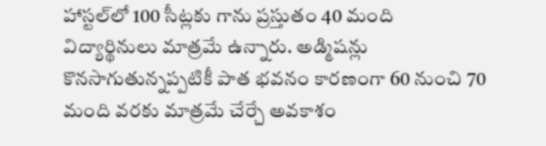హాస్టల్‌లో 100 సీట్లకు గాను ప్రస్తుతం 40 మంది విద్యార్థినులు మాత్రమే ఉన్నారు. అడ్మిషన్లు కొనసాగుతున్నప్పటికీ పాత భవనం కారణంగా 60 నుంచి 70 మంది వరకు మాత్రమే చేర్చే అవకాశం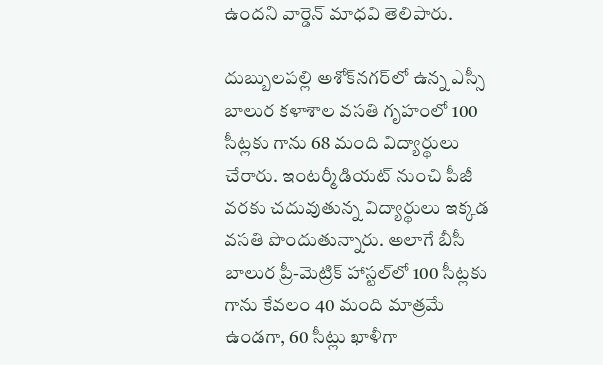ఉందని వార్డెన్ మాధవి తెలిపారు.

దుబ్బులపల్లి అశోక్‌నగర్‌లో ఉన్న ఎస్సీ బాలుర కళాశాల వసతి గృహంలో 100 సీట్లకు గాను 68 మంది విద్యార్థులు చేరారు. ఇంటర్మీడియట్ నుంచి పీజీ వరకు చదువుతున్న విద్యార్థులు ఇక్కడ వసతి పొందుతున్నారు. అలాగే బీసీ బాలుర ప్రీ-మెట్రిక్ హాస్టల్‌లో 100 సీట్లకు గాను కేవలం 40 మంది మాత్రమే ఉండగా, 60 సీట్లు ఖాళీగా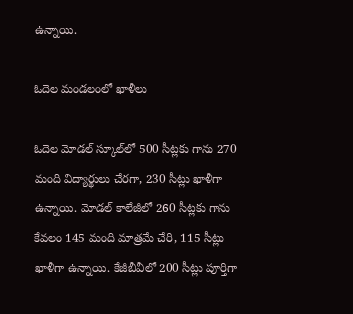ఉన్నాయి.

ఓదెల మండలంలో ఖాళీలు

ఓదెల మోడల్ స్కూల్‌లో 500 సీట్లకు గాను 270 మంది విద్యార్థులు చేరగా, 230 సీట్లు ఖాళీగా ఉన్నాయి. మోడల్ కాలేజీలో 260 సీట్లకు గాను కేవలం 145 మంది మాత్రమే చేరి, 115 సీట్లు ఖాళీగా ఉన్నాయి. కేజీబీవీలో 200 సీట్లు పూర్తిగా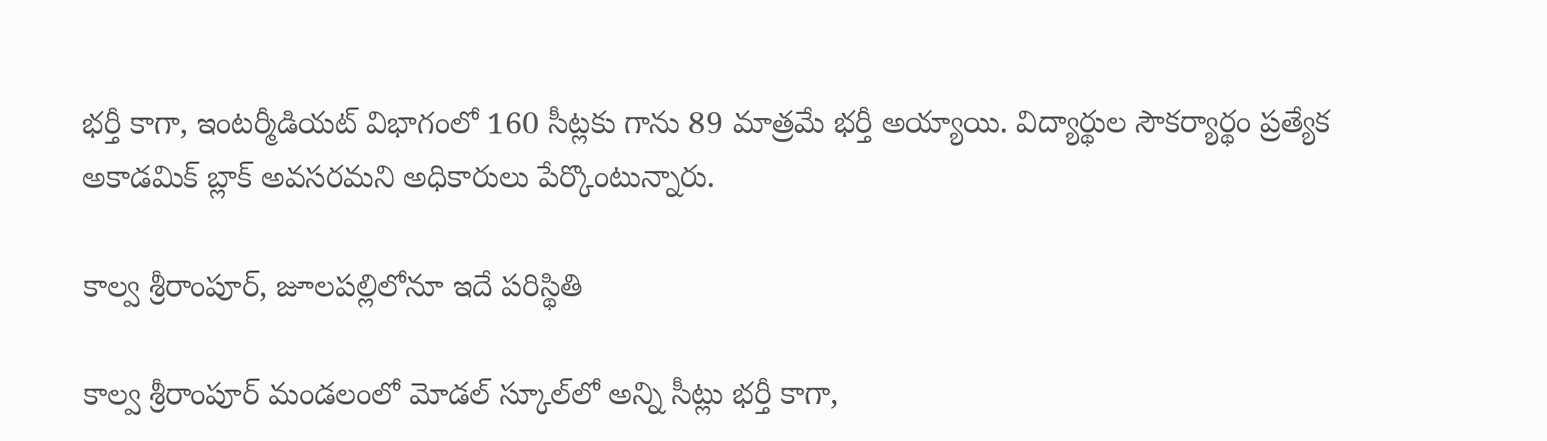భర్తీ కాగా, ఇంటర్మీడియట్ విభాగంలో 160 సీట్లకు గాను 89 మాత్రమే భర్తీ అయ్యాయి. విద్యార్థుల సౌకర్యార్థం ప్రత్యేక అకాడమిక్ బ్లాక్ అవసరమని అధికారులు పేర్కొంటున్నారు.

కాల్వ శ్రీరాంపూర్, జూలపల్లిలోనూ ఇదే పరిస్థితి

కాల్వ శ్రీరాంపూర్ మండలంలో మోడల్ స్కూల్‌లో అన్ని సీట్లు భర్తీ కాగా,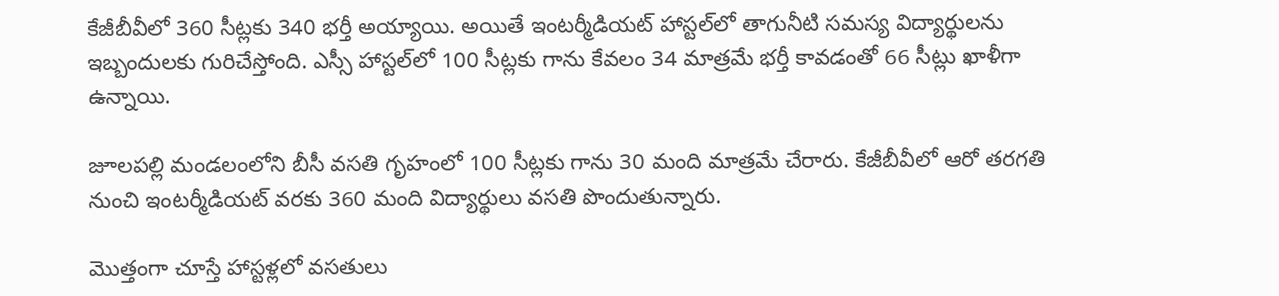కేజీబీవీలో 360 సీట్లకు 340 భర్తీ అయ్యాయి. అయితే ఇంటర్మీడియట్ హాస్టల్‌లో తాగునీటి సమస్య విద్యార్థులను ఇబ్బందులకు గురిచేస్తోంది. ఎస్సీ హాస్టల్‌లో 100 సీట్లకు గాను కేవలం 34 మాత్రమే భర్తీ కావడంతో 66 సీట్లు ఖాళీగా ఉన్నాయి.

జూలపల్లి మండలంలోని బీసీ వసతి గృహంలో 100 సీట్లకు గాను 30 మంది మాత్రమే చేరారు. కేజీబీవీలో ఆరో తరగతి నుంచి ఇంటర్మీడియట్ వరకు 360 మంది విద్యార్థులు వసతి పొందుతున్నారు.

మొత్తంగా చూస్తే హాస్టళ్లలో వసతులు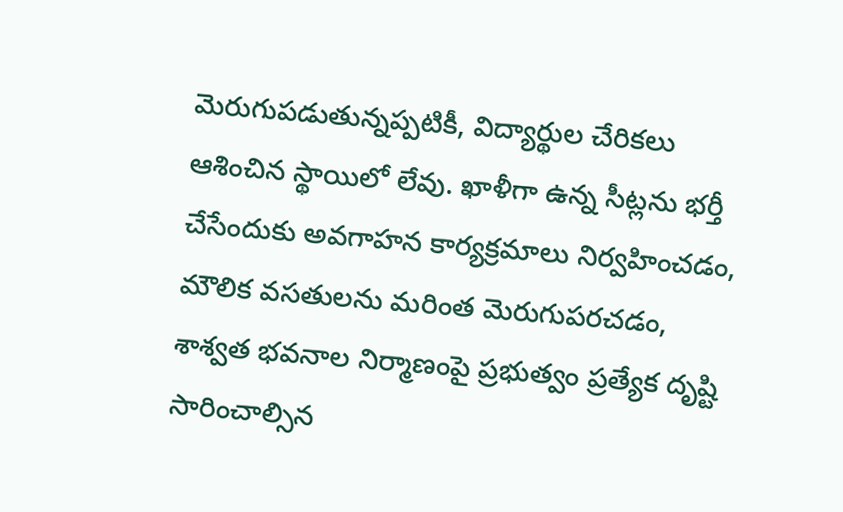మెరుగుపడుతున్నప్పటికీ, విద్యార్థుల చేరికలు ఆశించిన స్థాయిలో లేవు. ఖాళీగా ఉన్న సీట్లను భర్తీ చేసేందుకు అవగాహన కార్యక్రమాలు నిర్వహించడం, మౌలిక వసతులను మరింత మెరుగుపరచడం, శాశ్వత భవనాల నిర్మాణంపై ప్రభుత్వం ప్రత్యేక దృష్టి సారించాల్సిన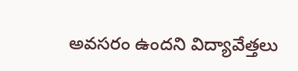అవసరం ఉందని విద్యావేత్తలు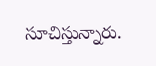సూచిస్తున్నారు.